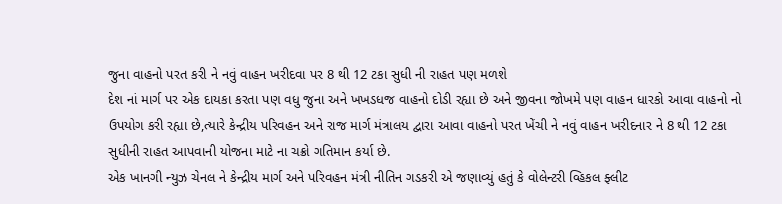જુના વાહનો પરત કરી ને નવું વાહન ખરીદવા પર 8 થી 12 ટકા સુધી ની રાહત પણ મળશે
દેશ નાં માર્ગ પર એક દાયકા કરતા પણ વધુ જુના અને ખખડધજ વાહનો દોડી રહ્યા છે અને જીવના જોખમે પણ વાહન ધારકો આવા વાહનો નો ઉપયોગ કરી રહ્યા છે,ત્યારે કેન્દ્રીય પરિવહન અને રાજ માર્ગ મંત્રાલય દ્વારા આવા વાહનો પરત ખેંચી ને નવું વાહન ખરીદનાર ને 8 થી 12 ટકા સુધીની રાહત આપવાની યોજના માટે ના ચક્રો ગતિમાન કર્યા છે.
એક ખાનગી ન્યુઝ ચેનલ ને કેન્દ્રીય માર્ગ અને પરિવહન મંત્રી નીતિન ગડકરી એ જણાવ્યું હતું કે વોલેન્ટરી વ્હિકલ ફ્લીટ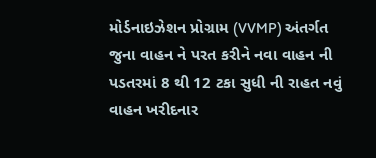મોર્ડનાઇઝેશન પ્રોગ્રામ (VVMP) અંતર્ગત જુના વાહન ને પરત કરીને નવા વાહન ની પડતરમાં 8 થી 12 ટકા સુધી ની રાહત નવું વાહન ખરીદનાર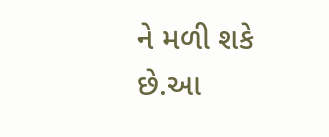ને મળી શકે છે.આ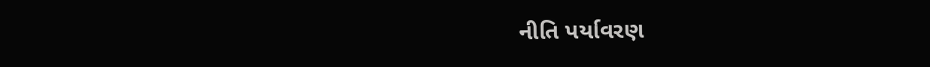નીતિ પર્યાવરણ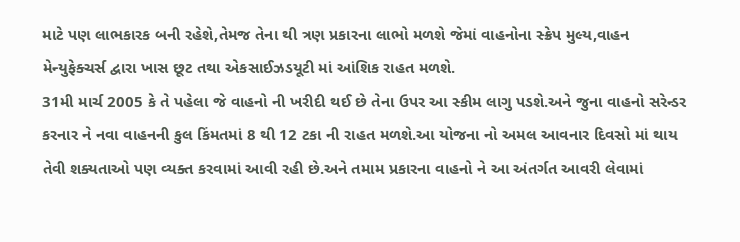માટે પણ લાભકારક બની રહેશે,તેમજ તેના થી ત્રણ પ્રકારના લાભો મળશે જેમાં વાહનોના સ્ક્રેપ મુલ્ય,વાહન મેન્યુફેક્ચર્સ દ્વારા ખાસ છૂટ તથા એકસાઈઝડયૂટી માં આંશિક રાહત મળશે.
31મી માર્ચ 2005 કે તે પહેલા જે વાહનો ની ખરીદી થઈ છે તેના ઉપર આ સ્કીમ લાગુ પડશે.અને જુના વાહનો સરેન્ડર કરનાર ને નવા વાહનની કુલ કિંમતમાં 8 થી 12 ટકા ની રાહત મળશે.આ યોજના નો અમલ આવનાર દિવસો માં થાય તેવી શક્યતાઓ પણ વ્યક્ત કરવામાં આવી રહી છે.અને તમામ પ્રકારના વાહનો ને આ અંતર્ગત આવરી લેવામાં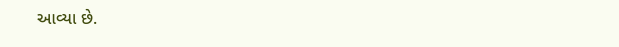આવ્યા છે.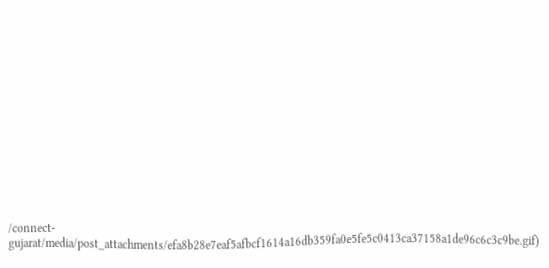/connect-gujarat/media/post_attachments/efa8b28e7eaf5afbcf1614a16db359fa0e5fe5c0413ca37158a1de96c6c3c9be.gif)